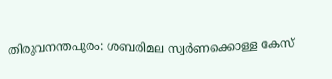തിരുവനന്തപുരം: ശബരിമല സ്വർണക്കൊള്ള കേസ്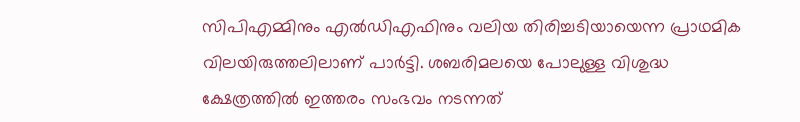സിപിഎമ്മിനും എൽഡിഎഫിനും വലിയ തിരിച്ചടിയായെന്ന പ്രാഥമിക വിലയിരുത്തലിലാണ് പാർട്ടി. ശബരിമലയെ പോലുള്ള വിശുദ്ധ ക്ഷേത്രത്തിൽ ഇത്തരം സംഭവം നടന്നത്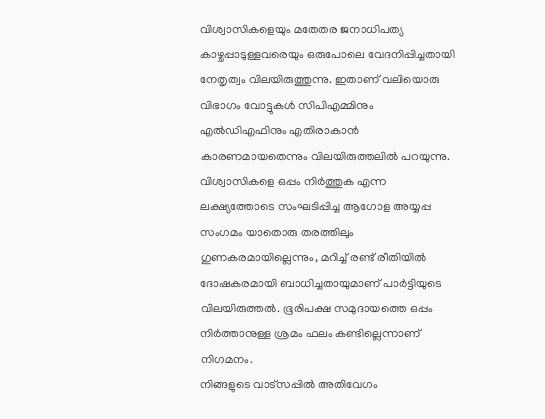വിശ്വാസികളെയും മതേതര ജനാധിപത്യ കാഴ്ചപ്പാടുള്ളവരെയും ഒരുപോലെ വേദനിപ്പിച്ചതായി നേതൃത്വം വിലയിരുത്തുന്നു. ഇതാണ് വലിയൊരു വിഭാഗം വോട്ടുകൾ സിപിഎമ്മിനും എൽഡിഎഫിനും എതിരാകാൻ കാരണമായതെന്നും വിലയിരുത്തലിൽ പറയുന്നു.
വിശ്വാസികളെ ഒപ്പം നിർത്തുക എന്ന ലക്ഷ്യത്തോടെ സംഘടിപ്പിച്ച ആഗോള അയ്യപ്പ സംഗമം യാതൊരു തരത്തിലും ഗുണകരമായില്ലെന്നും, മറിച്ച് രണ്ട് രീതിയിൽ ദോഷകരമായി ബാധിച്ചതായുമാണ് പാർട്ടിയുടെ വിലയിരുത്തൽ. ഭൂരിപക്ഷ സമുദായത്തെ ഒപ്പം നിർത്താനുള്ള ശ്രമം ഫലം കണ്ടില്ലെന്നാണ് നിഗമനം.
നിങ്ങളുടെ വാട്സപ്പിൽ അതിവേഗം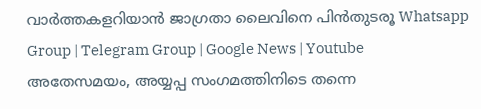വാർത്തകളറിയാൻ ജാഗ്രതാ ലൈവിനെ പിൻതുടരൂ Whatsapp Group | Telegram Group | Google News | Youtube
അതേസമയം, അയ്യപ്പ സംഗമത്തിനിടെ തന്നെ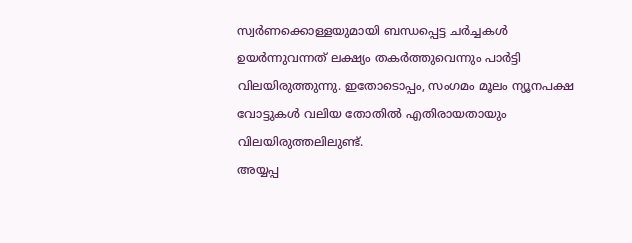സ്വർണക്കൊള്ളയുമായി ബന്ധപ്പെട്ട ചർച്ചകൾ ഉയർന്നുവന്നത് ലക്ഷ്യം തകർത്തുവെന്നും പാർട്ടി വിലയിരുത്തുന്നു. ഇതോടൊപ്പം, സംഗമം മൂലം ന്യൂനപക്ഷ വോട്ടുകൾ വലിയ തോതിൽ എതിരായതായും വിലയിരുത്തലിലുണ്ട്.
അയ്യപ്പ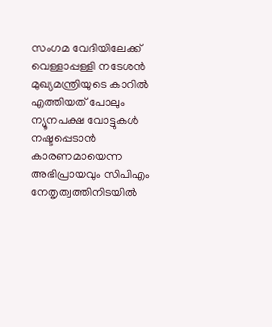സംഗമ വേദിയിലേക്ക് വെള്ളാപ്പള്ളി നടേശൻ മുഖ്യമന്ത്രിയുടെ കാറിൽ എത്തിയത് പോലും ന്യൂനപക്ഷ വോട്ടുകൾ നഷ്ടപ്പെടാൻ കാരണമായെന്ന അഭിപ്രായവും സിപിഎം നേതൃത്വത്തിനിടയിൽ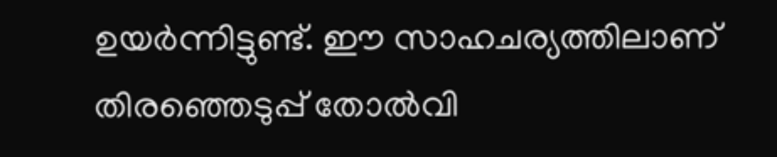ഉയർന്നിട്ടുണ്ട്. ഈ സാഹചര്യത്തിലാണ് തിരഞ്ഞെടുപ്പ് തോൽവി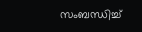സംബന്ധിച്ച്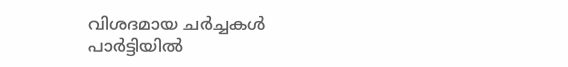വിശദമായ ചർച്ചകൾ പാർട്ടിയിൽ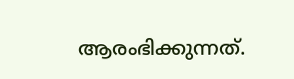ആരംഭിക്കുന്നത്.